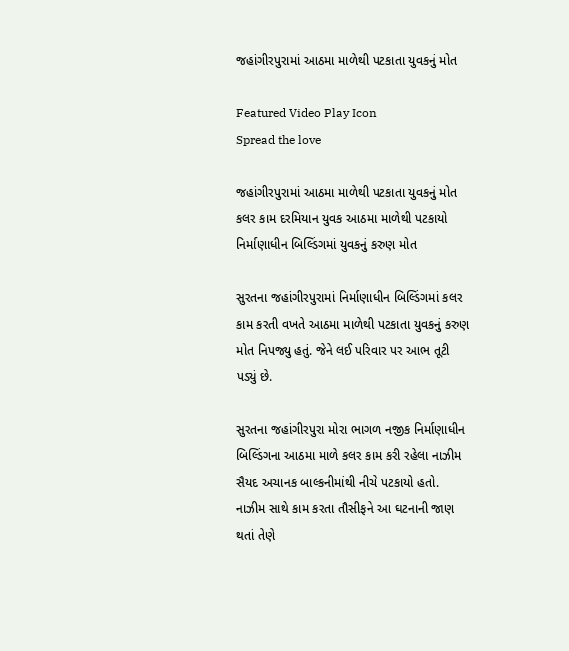જહાંગીરપુરામાં આઠમા માળેથી પટકાતા યુવકનું મોત

Featured Video Play Icon
Spread the love

જહાંગીરપુરામાં આઠમા માળેથી પટકાતા યુવકનું મોત
કલર કામ દરમિયાન યુવક આઠમા માળેથી પટકાયો
નિર્માણાધીન બિલ્ડિંગમાં યુવકનું કરુણ મોત

સુરતના જહાંગીરપુરામાં નિર્માણાધીન બિલ્ડિંગમાં કલર કામ કરતી વખતે આઠમા માળેથી પટકાતા યુવકનું કરુણ મોત નિપજ્યુ હતું. જેને લઈ પરિવાર પર આભ તૂટી પડ્યું છે.

સુરતના જહાંગીરપુરા મોરા ભાગળ નજીક નિર્માણાધીન બિલ્ડિંગના આઠમા માળે કલર કામ કરી રહેલા નાઝીમ સૈયદ અચાનક બાલ્કનીમાંથી નીચે પટકાયો હતો. નાઝીમ સાથે કામ કરતા તૌસીફને આ ઘટનાની જાણ થતાં તેણે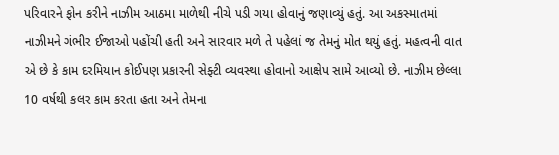પરિવારને ફોન કરીને નાઝીમ આઠમા માળેથી નીચે પડી ગયા હોવાનું જણાવ્યું હતું. આ અકસ્માતમાં નાઝીમને ગંભીર ઈજાઓ પહોંચી હતી અને સારવાર મળે તે પહેલાં જ તેમનું મોત થયું હતું. મહત્વની વાત એ છે કે કામ દરમિયાન કોઈપણ પ્રકારની સેફ્ટી વ્યવસ્થા હોવાનો આક્ષેપ સામે આવ્યો છે. નાઝીમ છેલ્લા 10 વર્ષથી કલર કામ કરતા હતા અને તેમના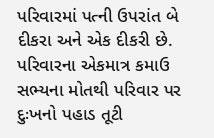પરિવારમાં પત્ની ઉપરાંત બે દીકરા અને એક દીકરી છે. પરિવારના એકમાત્ર કમાઉ સભ્યના મોતથી પરિવાર પર દુઃખનો પહાડ તૂટી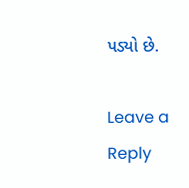પડ્યો છે.

Leave a Reply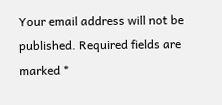Your email address will not be published. Required fields are marked *